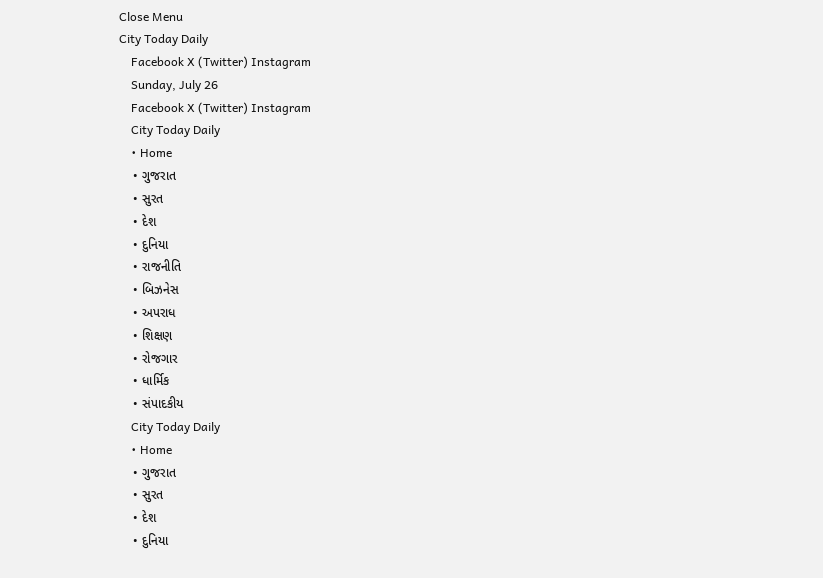Close Menu
City Today Daily
    Facebook X (Twitter) Instagram
    Sunday, July 26
    Facebook X (Twitter) Instagram
    City Today Daily
    • Home
    • ગુજરાત
    • સુરત
    • દેશ
    • દુનિયા
    • રાજનીતિ
    • બિઝનેસ
    • અપરાધ
    • શિક્ષણ
    • રોજગાર
    • ધાર્મિક
    • સંપાદકીય
    City Today Daily
    • Home
    • ગુજરાત
    • સુરત
    • દેશ
    • દુનિયા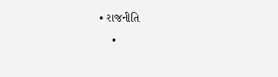• રાજનીતિ
    •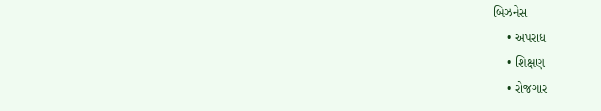બિઝનેસ
    • અપરાધ
    • શિક્ષણ
    • રોજગાર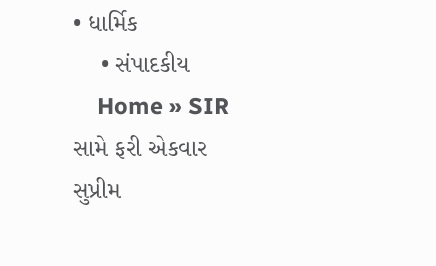• ધાર્મિક
    • સંપાદકીય
    Home » SIR સામે ફરી એકવાર સુપ્રીમ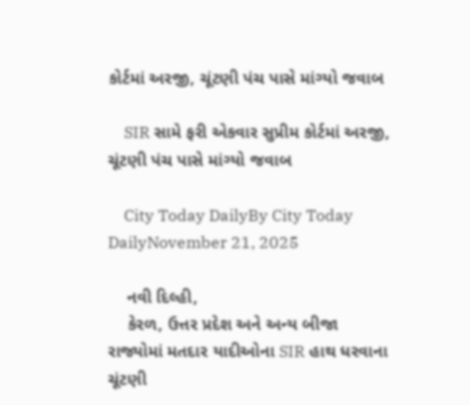કોર્ટમાં અરજી, ચૂંટણી પંચ પાસે માંગ્યો જવાબ

    SIR સામે ફરી એકવાર સુપ્રીમ કોર્ટમાં અરજી, ચૂંટણી પંચ પાસે માંગ્યો જવાબ

    City Today DailyBy City Today DailyNovember 21, 2025

    નવી દિલ્હી,
    કેરળ, ઉત્તર પ્રદેશ અને અન્ય બીજા રાજ્યોમાં મતદાર યાદીઓના SIR હાથ ધરવાના ચૂંટણી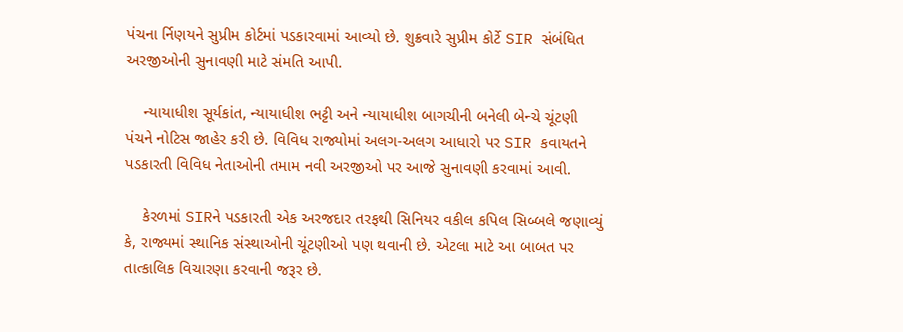પંચના ર્નિણયને સુપ્રીમ કોર્ટમાં પડકારવામાં આવ્યો છે. શુક્રવારે સુપ્રીમ કોર્ટે SIR સંબંધિત અરજીઓની સુનાવણી માટે સંમતિ આપી.

    ન્યાયાધીશ સૂર્યકાંત, ન્યાયાધીશ ભટ્ટી અને ન્યાયાધીશ બાગચીની બનેલી બેન્ચે ચૂંટણી પંચને નોટિસ જાહેર કરી છે. વિવિધ રાજ્યોમાં અલગ-અલગ આધારો પર SIR કવાયતને પડકારતી વિવિધ નેતાઓની તમામ નવી અરજીઓ પર આજે સુનાવણી કરવામાં આવી.

    કેરળમાં SIRને પડકારતી એક અરજદાર તરફથી સિનિયર વકીલ કપિલ સિબ્બલે જણાવ્યું કે, રાજ્યમાં સ્થાનિક સંસ્થાઓની ચૂંટણીઓ પણ થવાની છે. એટલા માટે આ બાબત પર તાત્કાલિક વિચારણા કરવાની જરૂર છે.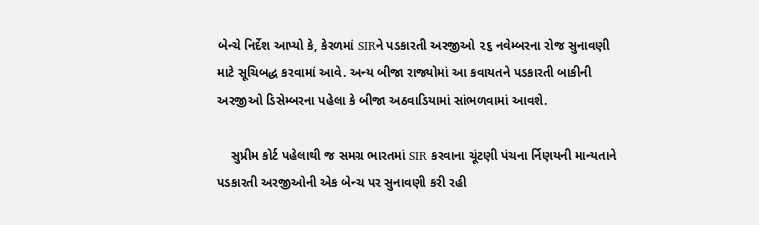બેન્ચે નિર્દેશ આપ્યો કે, કેરળમાં SIRને પડકારતી અરજીઓ ૨૬ નવેમ્બરના રોજ સુનાવણી માટે સૂચિબદ્ધ કરવામાં આવે. અન્ય બીજા રાજ્યોમાં આ કવાયતને પડકારતી બાકીની અરજીઓ ડિસેમ્બરના પહેલા કે બીજા અઠવાડિયામાં સાંભળવામાં આવશે.

    સુપ્રીમ કોર્ટ પહેલાથી જ સમગ્ર ભારતમાં SIR કરવાના ચૂંટણી પંચના ર્નિણયની માન્યતાને પડકારતી અરજીઓની એક બેન્ચ પર સુનાવણી કરી રહી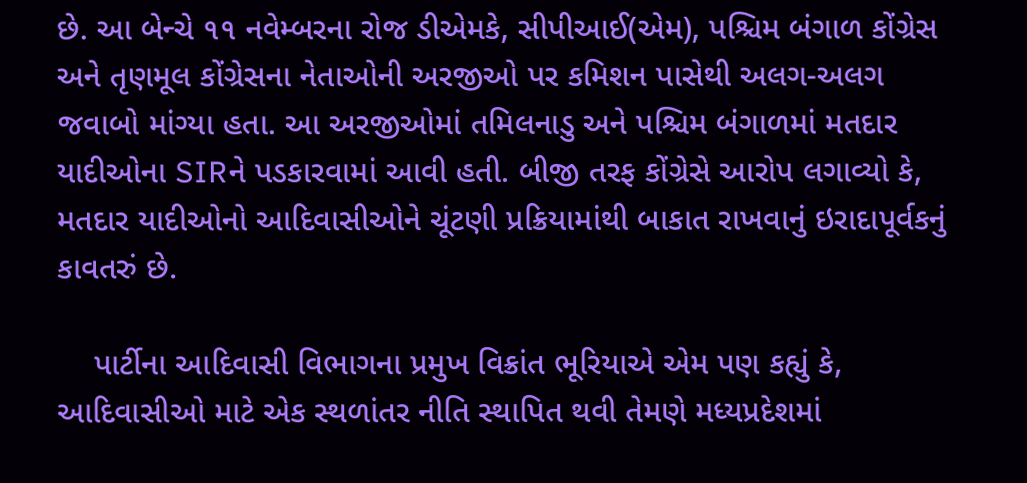છે. આ બેન્ચે ૧૧ નવેમ્બરના રોજ ડીએમકે, સીપીઆઈ(એમ), પશ્ચિમ બંગાળ કોંગ્રેસ અને તૃણમૂલ કોંગ્રેસના નેતાઓની અરજીઓ પર કમિશન પાસેથી અલગ-અલગ જવાબો માંગ્યા હતા. આ અરજીઓમાં તમિલનાડુ અને પશ્ચિમ બંગાળમાં મતદાર યાદીઓના SIRને પડકારવામાં આવી હતી. બીજી તરફ કોંગ્રેસે આરોપ લગાવ્યો કે, મતદાર યાદીઓનો આદિવાસીઓને ચૂંટણી પ્રક્રિયામાંથી બાકાત રાખવાનું ઇરાદાપૂર્વકનું કાવતરું છે.

    પાર્ટીના આદિવાસી વિભાગના પ્રમુખ વિક્રાંત ભૂરિયાએ એમ પણ કહ્યું કે, આદિવાસીઓ માટે એક સ્થળાંતર નીતિ સ્થાપિત થવી તેમણે મધ્યપ્રદેશમાં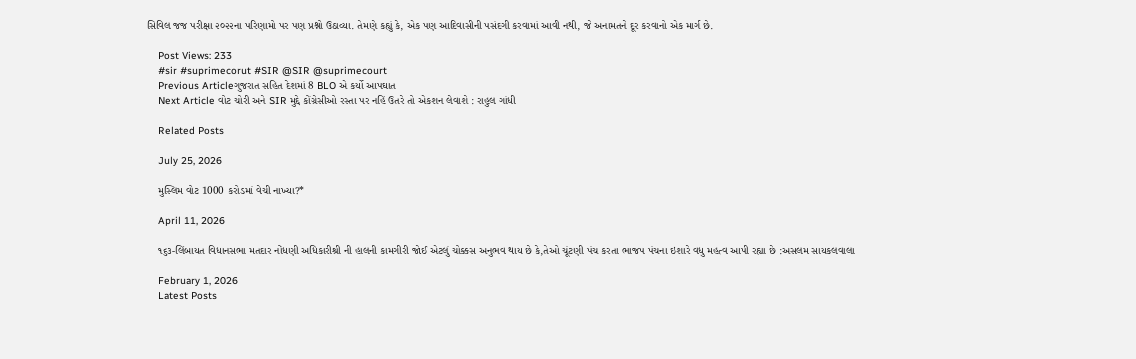સિવિલ જજ પરીક્ષા ૨૦૨૨ના પરિણામો પર પણ પ્રશ્નો ઉઠાવ્યા. તેમણે કહ્યું કે, એક પણ આદિવાસીની પસંદગી કરવામાં આવી નથી, જે અનામતને દૂર કરવાનો એક માર્ગ છે.

    Post Views: 233
    #sir #suprimecorut #SIR @SIR @suprimecourt
    Previous Articleગુજરાત સહિત દેશમાં 8 BLO એ કર્યો આપઘાત
    Next Article વોટ ચોરી અને SIR મુદ્દે કોંગ્રેસીઓ રસ્તા પર નહિં ઉતરે તો એકશન લેવાશે : રાહુલ ગાંધી

    Related Posts

    July 25, 2026

    મુસ્લિમ વોટ 1000 કરોડમાં વેચી નાખ્યા?*

    April 11, 2026

    ૧૬૩-લિંબાયત વિધાનસભા મતદાર નોંધણી અધિકારીશ્રી ની હાલની કામગીરી જોઈ એટલું ચોક્કસ અનુભવ થાય છે કે,તેઓ ચૂંટણી પંચ કરતા ભાજપ પંચના ઇશારે વધુ મહત્વ આપી રહ્યા છે :અસલમ સાયકલવાલા

    February 1, 2026
    Latest Posts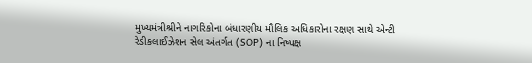મુખ્યમંત્રીશ્રીને નાગરિકોના બંધારણીય મૌલિક અધિકારોના રક્ષણ સાથે એન્ટી રેડીકલાઈઝેશન સેલ અંતર્ગત (SOP) ના નિષ્પક્ષ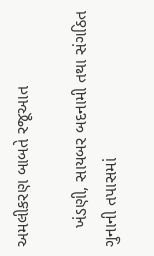અમલીકરણ બાબતે રજૂઆત

    ખંડણી, સાયબર બદનામી તથા સંગઠિત ગુનાની તપાસમાં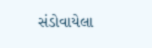સંડોવાયેલા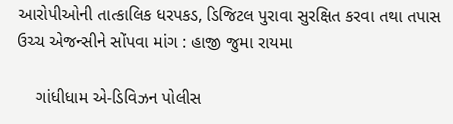આરોપીઓની તાત્કાલિક ધરપકડ, ડિજિટલ પુરાવા સુરક્ષિત કરવા તથા તપાસ ઉચ્ચ એજન્સીને સોંપવા માંગ : હાજી જુમા રાયમા

    ગાંધીધામ એ-ડિવિઝન પોલીસ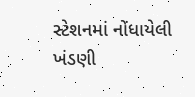સ્ટેશનમાં નોંધાયેલી ખંડણી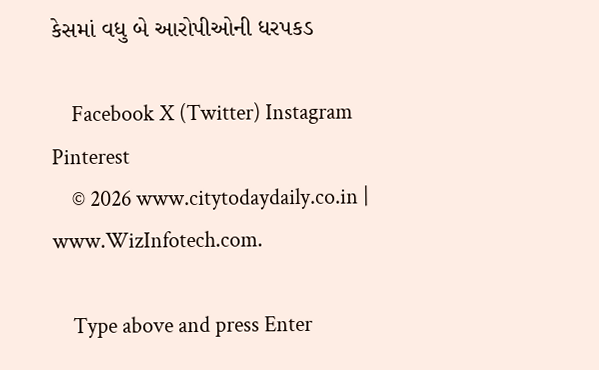કેસમાં વધુ બે આરોપીઓની ધરપકડ

    Facebook X (Twitter) Instagram Pinterest
    © 2026 www.citytodaydaily.co.in | www.WizInfotech.com.

    Type above and press Enter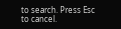to search. Press Esc to cancel.